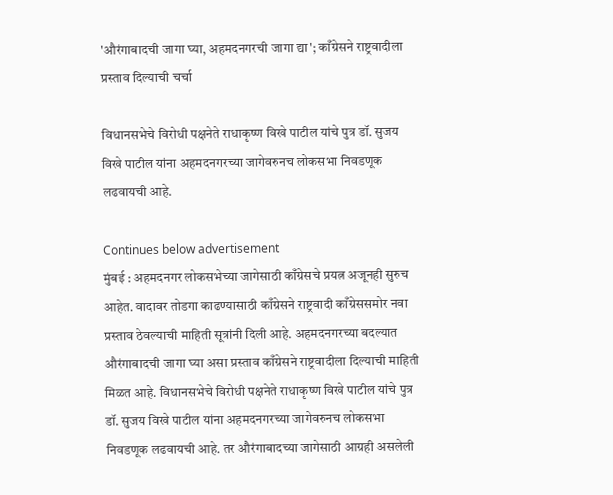'औरंगाबादची जागा घ्या, अहमदनगरची जागा द्या'; काँग्रेसने राष्ट्रवादीला प्रस्ताव दिल्याची चर्चा

विधानसभेचे विरोधी पक्षनेते राधाकृष्ण विखे पाटील यांचे पुत्र डॉ. सुजय विखे पाटील यांना अहमदनगरच्या जागेवरुनच लोकसभा निवडणूक लढवायची आहे.

Continues below advertisement
मुंबई : अहमदनगर लोकसभेच्या जागेसाठी काँग्रेसचे प्रयत्न अजूनही सुरुच आहेत. वादावर तोडगा काढण्यासाठी काँग्रेसने राष्ट्रवादी काँग्रेससमोर नवा प्रस्ताव ठेवल्याची माहिती सूत्रांनी दिली आहे. अहमदनगरच्या बदल्यात औरंगाबादची जागा घ्या असा प्रस्ताव काँग्रेसने राष्ट्रवादीला दिल्याची माहिती मिळत आहे. विधानसभेचे विरोधी पक्षनेते राधाकृष्ण विखे पाटील यांचे पुत्र डॉ. सुजय विखे पाटील यांना अहमदनगरच्या जागेवरुनच लोकसभा निवडणूक लढवायची आहे. तर औरंगाबादच्या जागेसाठी आग्रही असलेली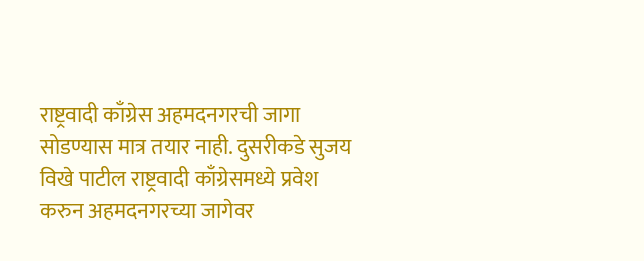राष्ट्रवादी काँग्रेस अहमदनगरची जागा सोडण्यास मात्र तयार नाही. दुसरीकडे सुजय विखे पाटील राष्ट्रवादी काँग्रेसमध्ये प्रवेश करुन अहमदनगरच्या जागेवर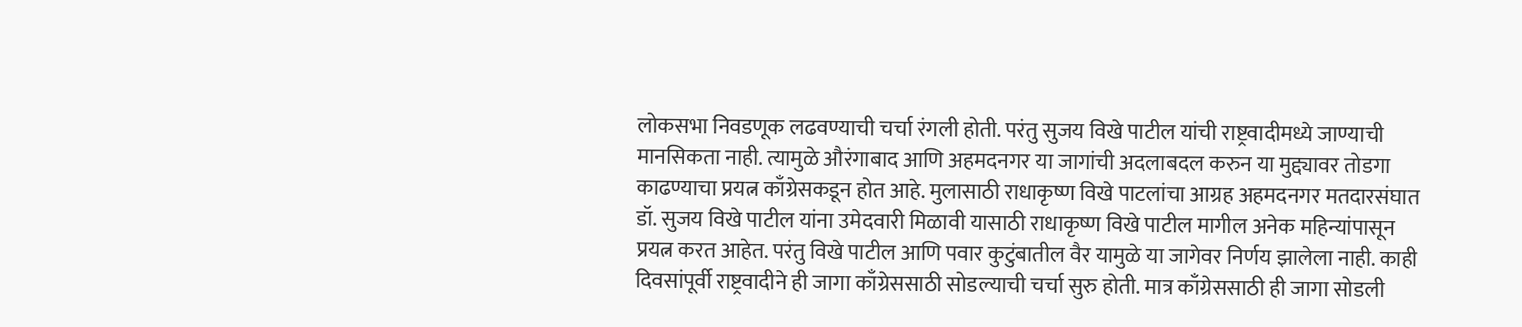लोकसभा निवडणूक लढवण्याची चर्चा रंगली होती. परंतु सुजय विखे पाटील यांची राष्ट्रवादीमध्ये जाण्याची मानसिकता नाही. त्यामुळे औरंगाबाद आणि अहमदनगर या जागांची अदलाबदल करुन या मुद्द्यावर तोडगा काढण्याचा प्रयत्न काँग्रेसकडून होत आहे. मुलासाठी राधाकृष्ण विखे पाटलांचा आग्रह अहमदनगर मतदारसंघात डॉ. सुजय विखे पाटील यांना उमेदवारी मिळावी यासाठी राधाकृष्ण विखे पाटील मागील अनेक महिन्यांपासून प्रयत्न करत आहेत. परंतु विखे पाटील आणि पवार कुटुंबातील वैर यामुळे या जागेवर निर्णय झालेला नाही. काही दिवसांपूर्वी राष्ट्रवादीने ही जागा काँग्रेससाठी सोडल्याची चर्चा सुरु होती. मात्र काँग्रेससाठी ही जागा सोडली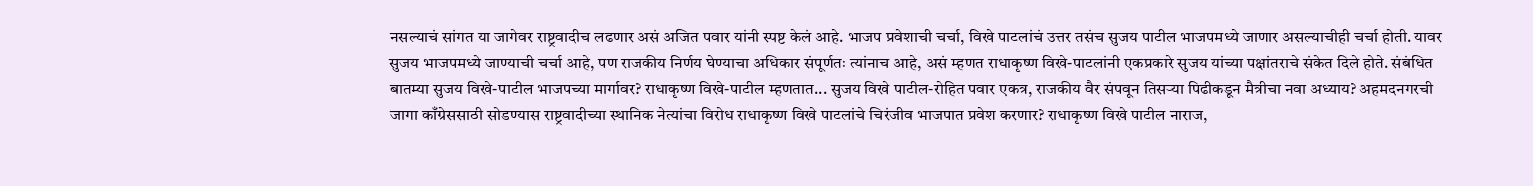नसल्याचं सांगत या जागेवर राष्ट्रवादीच लढणार असं अजित पवार यांनी स्पष्ट केलं आहे. भाजप प्रवेशाची चर्चा, विखे पाटलांचं उत्तर तसंच सुजय पाटील भाजपमध्ये जाणार असल्याचीही चर्चा होती. यावर सुजय भाजपमध्ये जाण्याची चर्चा आहे, पण राजकीय निर्णय घेण्याचा अधिकार संपूर्णतः त्यांनाच आहे, असं म्हणत राधाकृष्ण विखे-पाटलांनी एकप्रकारे सुजय यांच्या पक्षांतराचे संकेत दिले होते. संबंधित बातम्या सुजय विखे-पाटील भाजपच्या मार्गावर? राधाकृष्ण विखे-पाटील म्हणतात... सुजय विखे पाटील-रोहित पवार एकत्र, राजकीय वैर संपवून तिसऱ्या पिढीकडून मैत्रीचा नवा अध्याय? अहमदनगरची जागा काँग्रेससाठी सोडण्यास राष्ट्रवादीच्या स्थानिक नेत्यांचा विरोध राधाकृष्ण विखे पाटलांचे चिरंजीव भाजपात प्रवेश करणार? राधाकृष्ण विखे पाटील नाराज,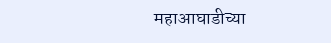महाआघाडीच्या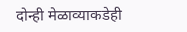दोन्ही मेळाव्याकडेही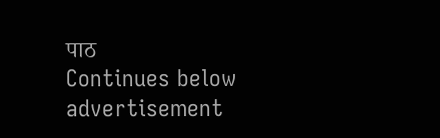पाठ
Continues below advertisement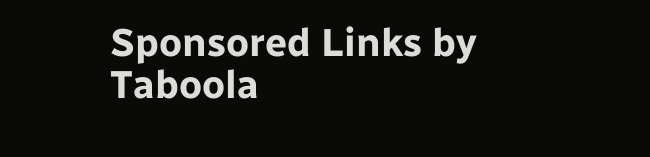Sponsored Links by Taboola